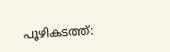പൂഴികടത്ത്: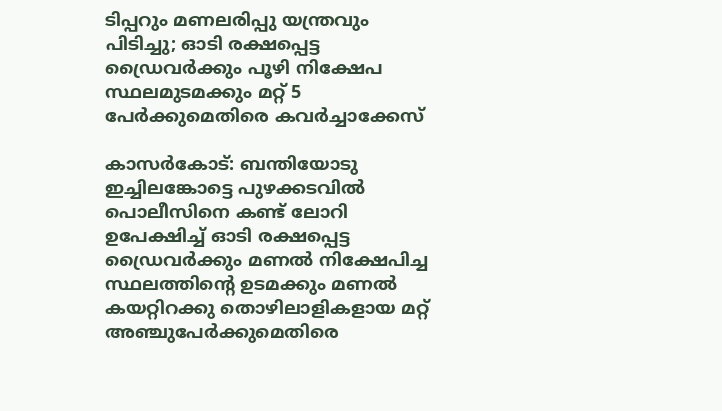ടിപ്പറും മണലരിപ്പു യന്ത്രവും പിടിച്ചു; ഓടി രക്ഷപ്പെട്ട ഡ്രൈവര്‍ക്കും പൂഴി നിക്ഷേപ സ്ഥലമുടമക്കും മറ്റ് 5 പേര്‍ക്കുമെതിരെ കവര്‍ച്ചാക്കേസ്

കാസര്‍കോട്: ബന്തിയോടു ഇച്ചിലങ്കോട്ടെ പുഴക്കടവില്‍ പൊലീസിനെ കണ്ട് ലോറി ഉപേക്ഷിച്ച് ഓടി രക്ഷപ്പെട്ട ഡ്രൈവര്‍ക്കും മണല്‍ നിക്ഷേപിച്ച സ്ഥലത്തിന്റെ ഉടമക്കും മണല്‍ കയറ്റിറക്കു തൊഴിലാളികളായ മറ്റ് അഞ്ചുപേര്‍ക്കുമെതിരെ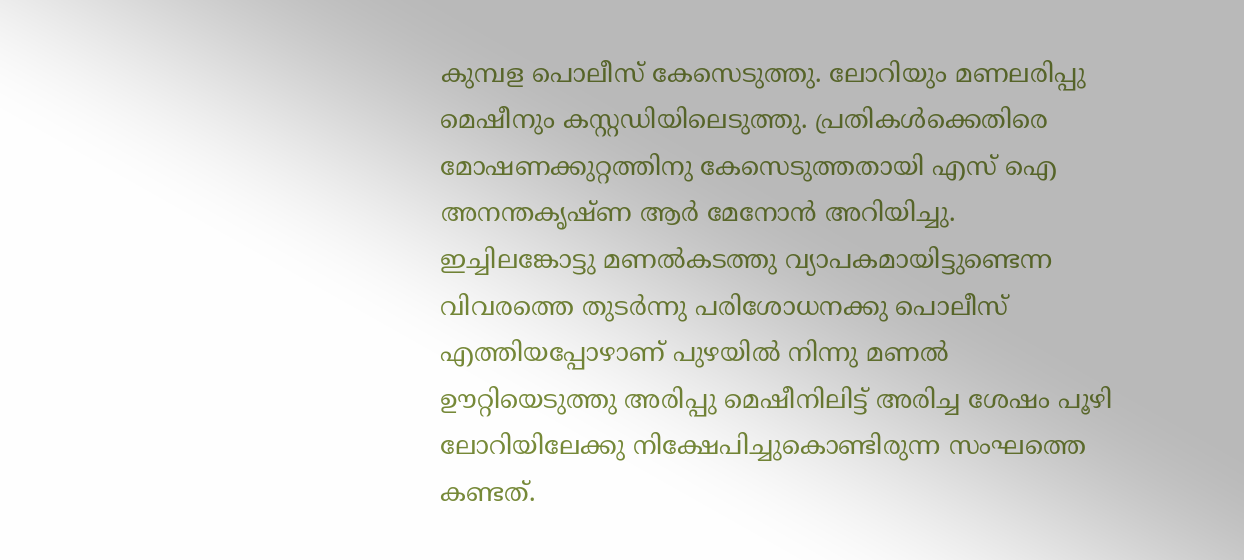കുമ്പള പൊലീസ് കേസെടുത്തു. ലോറിയും മണലരിപ്പു മെഷീനും കസ്റ്റഡിയിലെടുത്തു. പ്രതികള്‍ക്കെതിരെ മോഷണക്കുറ്റത്തിനു കേസെടുത്തതായി എസ് ഐ അനന്തകൃഷ്ണ ആര്‍ മേനോന്‍ അറിയിച്ചു.
ഇച്ചിലങ്കോട്ടു മണല്‍കടത്തു വ്യാപകമായിട്ടുണ്ടെന്ന വിവരത്തെ തുടര്‍ന്നു പരിശോധനക്കു പൊലീസ് എത്തിയപ്പോഴാണ് പുഴയില്‍ നിന്നു മണല്‍ ഊറ്റിയെടുത്തു അരിപ്പു മെഷീനിലിട്ട് അരിച്ച ശേഷം പൂഴി ലോറിയിലേക്കു നിക്ഷേപിച്ചുകൊണ്ടിരുന്ന സംഘത്തെ കണ്ടത്.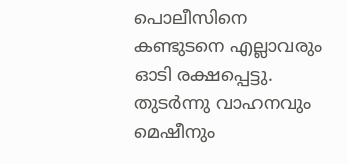പൊലീസിനെ കണ്ടുടനെ എല്ലാവരും ഓടി രക്ഷപ്പെട്ടു. തുടര്‍ന്നു വാഹനവും മെഷീനും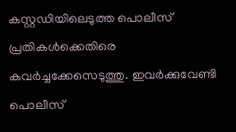കസ്റ്റഡിയിലെടുത്ത പൊലീസ് പ്രതികള്‍ക്കെതിരെ കവര്‍ച്ചക്കേസെടുത്തു. ഇവര്‍ക്കുവേണ്ടി പൊലീസ്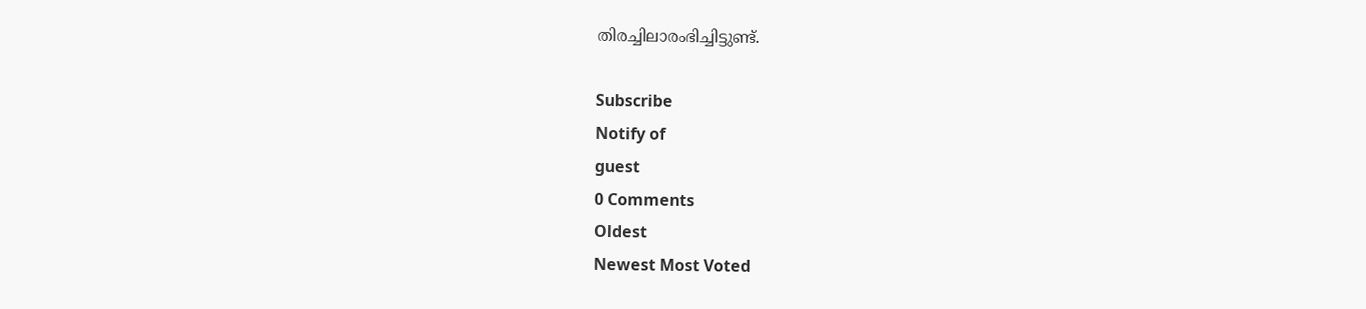തിരച്ചിലാരംഭിച്ചിട്ടുണ്ട്.

Subscribe
Notify of
guest
0 Comments
Oldest
Newest Most Voted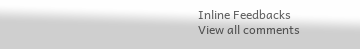Inline Feedbacks
View all comments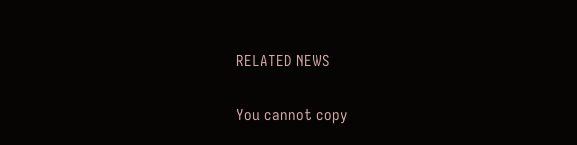RELATED NEWS

You cannot copy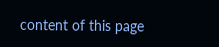content of this page